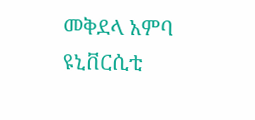መቅደላ አምባ ዩኒቨርሲቲ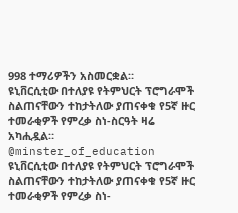998 ተማሪዎችን አስመርቋል።
ዩኒቨርሲቲው በተለያዩ የትምህርት ፕሮግራሞች ስልጠናቸውን ተከታትለው ያጠናቀቁ የ5ኛ ዙር ተመራቂዎች የምረቃ ስነ-ስርዓት ዛሬ አካሒዷል።
@minster_of_education
ዩኒቨርሲቲው በተለያዩ የትምህርት ፕሮግራሞች ስልጠናቸውን ተከታትለው ያጠናቀቁ የ5ኛ ዙር ተመራቂዎች የምረቃ ስነ-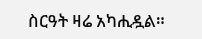ስርዓት ዛሬ አካሒዷል።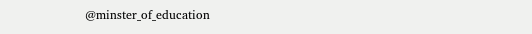@minster_of_education